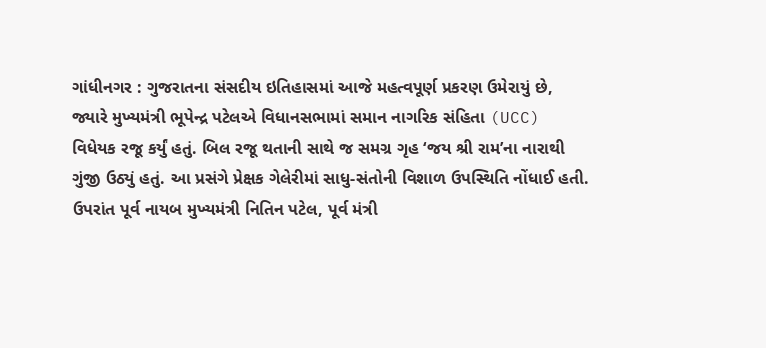ગાંધીનગર : ગુજરાતના સંસદીય ઇતિહાસમાં આજે મહત્વપૂર્ણ પ્રકરણ ઉમેરાયું છે, જ્યારે મુખ્યમંત્રી ભૂપેન્દ્ર પટેલએ વિધાનસભામાં સમાન નાગરિક સંહિતા (UCC) વિધેયક રજૂ કર્યું હતું. બિલ રજૂ થતાની સાથે જ સમગ્ર ગૃહ ‘જય શ્રી રામ’ના નારાથી ગુંજી ઉઠ્યું હતું. આ પ્રસંગે પ્રેક્ષક ગેલેરીમાં સાધુ-સંતોની વિશાળ ઉપસ્થિતિ નોંધાઈ હતી. ઉપરાંત પૂર્વ નાયબ મુખ્યમંત્રી નિતિન પટેલ, પૂર્વ મંત્રી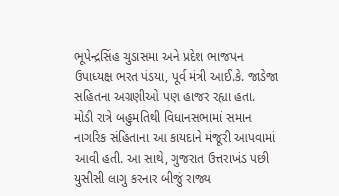ભૂપેન્દ્રસિંહ ચુડાસમા અને પ્રદેશ ભાજપન ઉપાધ્યક્ષ ભરત પંડયા, પૂર્વ મંત્રી આઈ.કે. જાડેજા સહિતના અગ્રણીઓ પણ હાજર રહ્યા હતા.
મોડી રાત્રે બહુમતિથી વિધાનસભામાં સમાન નાગરિક સંહિતાના આ કાયદાને મંજૂરી આપવામાં આવી હતી. આ સાથે, ગુજરાત ઉત્તરાખંડ પછી યુસીસી લાગુ કરનાર બીજું રાજ્ય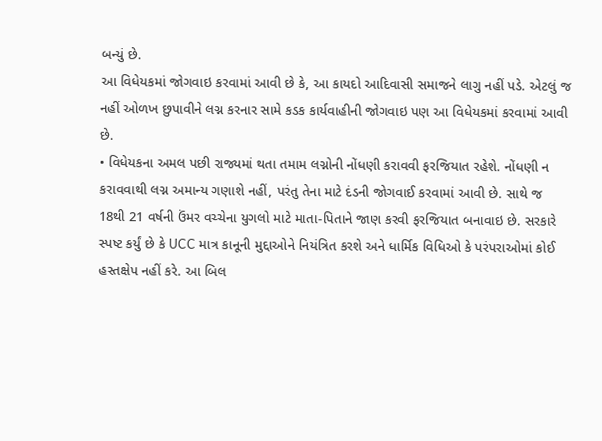બન્યું છે.
આ વિધેયકમાં જોગવાઇ કરવામાં આવી છે કે, આ કાયદો આદિવાસી સમાજને લાગુ નહીં પડે. એટલું જ નહીં ઓળખ છુપાવીને લગ્ન કરનાર સામે કડક કાર્યવાહીની જોગવાઇ પણ આ વિધેયકમાં કરવામાં આવી છે.
• વિધેયકના અમલ પછી રાજ્યમાં થતા તમામ લગ્નોની નોંધણી કરાવવી ફરજિયાત રહેશે. નોંધણી ન કરાવવાથી લગ્ન અમાન્ય ગણાશે નહીં, પરંતુ તેના માટે દંડની જોગવાઈ કરવામાં આવી છે. સાથે જ 18થી 21 વર્ષની ઉંમર વચ્ચેના યુગલો માટે માતા-પિતાને જાણ કરવી ફરજિયાત બનાવાઇ છે. સરકારે સ્પષ્ટ કર્યું છે કે UCC માત્ર કાનૂની મુદ્દાઓને નિયંત્રિત કરશે અને ધાર્મિક વિધિઓ કે પરંપરાઓમાં કોઈ હસ્તક્ષેપ નહીં કરે. આ બિલ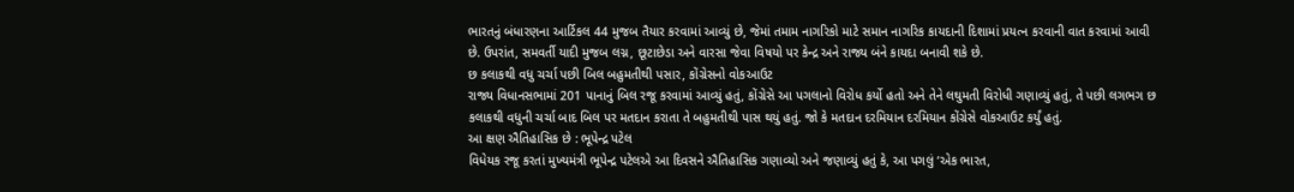ભારતનું બંધારણના આર્ટિકલ 44 મુજબ તૈયાર કરવામાં આવ્યું છે, જેમાં તમામ નાગરિકો માટે સમાન નાગરિક કાયદાની દિશામાં પ્રયત્ન કરવાની વાત કરવામાં આવી છે. ઉપરાંત, સમવર્તી યાદી મુજબ લગ્ન, છૂટાછેડા અને વારસા જેવા વિષયો પર કેન્દ્ર અને રાજ્ય બંને કાયદા બનાવી શકે છે.
છ કલાકથી વધુ ચર્ચા પછી બિલ બહુમતીથી પસાર, કોંગ્રેસનો વોકઆઉટ
રાજ્ય વિધાનસભામાં 201 પાનાનું બિલ રજૂ કરવામાં આવ્યું હતું, કોંગ્રેસે આ પગલાનો વિરોધ કર્યો હતો અને તેને લઘુમતી વિરોધી ગણાવ્યું હતું, તે પછી લગભગ છ કલાકથી વધુની ચર્ચા બાદ બિલ પર મતદાન કરાતા તે બહુમતીથી પાસ થયું હતું. જો કે મતદાન દરમિયાન દરમિયાન કોંગ્રેસે વોકઆઉટ કર્યું હતું.
આ ક્ષણ ઐતિહાસિક છે : ભૂપેન્દ્ર પટેલ
વિધેયક રજૂ કરતાં મુખ્યમંત્રી ભૂપેન્દ્ર પટેલએ આ દિવસને ઐતિહાસિક ગણાવ્યો અને જણાવ્યું હતું કે, આ પગલું ‘એક ભારત,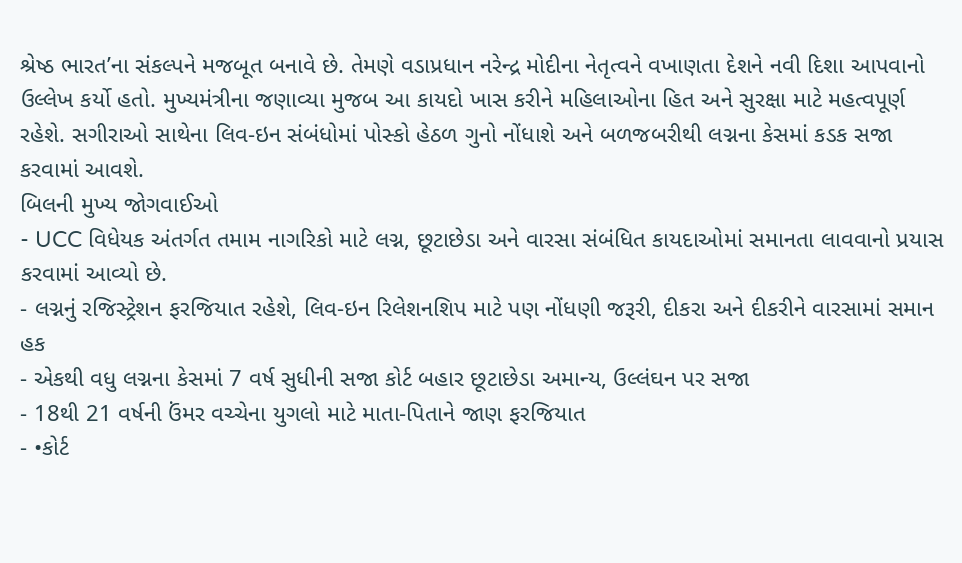શ્રેષ્ઠ ભારત’ના સંકલ્પને મજબૂત બનાવે છે. તેમણે વડાપ્રધાન નરેન્દ્ર મોદીના નેતૃત્વને વખાણતા દેશને નવી દિશા આપવાનો ઉલ્લેખ કર્યો હતો. મુખ્યમંત્રીના જણાવ્યા મુજબ આ કાયદો ખાસ કરીને મહિલાઓના હિત અને સુરક્ષા માટે મહત્વપૂર્ણ રહેશે. સગીરાઓ સાથેના લિવ-ઇન સંબંધોમાં પોસ્કો હેઠળ ગુનો નોંધાશે અને બળજબરીથી લગ્નના કેસમાં કડક સજા કરવામાં આવશે.
બિલની મુખ્ય જોગવાઈઓ
- UCC વિધેયક અંતર્ગત તમામ નાગરિકો માટે લગ્ન, છૂટાછેડા અને વારસા સંબંધિત કાયદાઓમાં સમાનતા લાવવાનો પ્રયાસ કરવામાં આવ્યો છે.
- લગ્નનું રજિસ્ટ્રેશન ફરજિયાત રહેશે, લિવ-ઇન રિલેશનશિપ માટે પણ નોંધણી જરૂરી, દીકરા અને દીકરીને વારસામાં સમાન હક
- એકથી વધુ લગ્નના કેસમાં 7 વર્ષ સુધીની સજા કોર્ટ બહાર છૂટાછેડા અમાન્ય, ઉલ્લંઘન પર સજા
- 18થી 21 વર્ષની ઉંમર વચ્ચેના યુગલો માટે માતા-પિતાને જાણ ફરજિયાત
- •કોર્ટ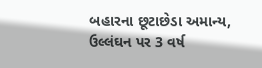બહારના છૂટાછેડા અમાન્ય, ઉલ્લંઘન પર 3 વર્ષ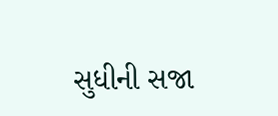સુધીની સજા